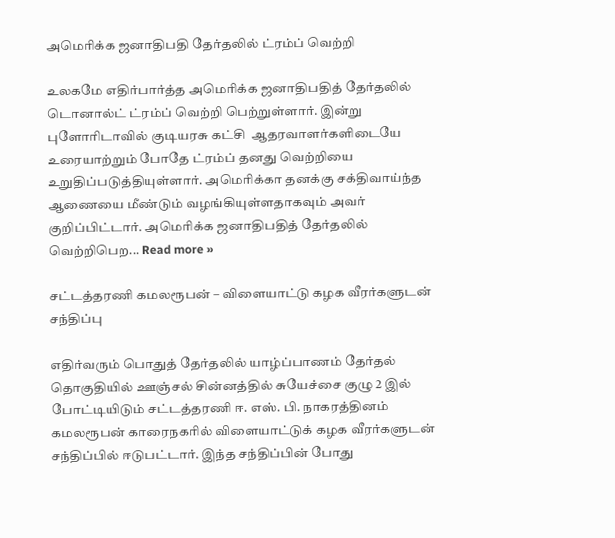அமெரிக்க ஜனாதிபதி தேர்தலில் ட்ரம்ப் வெற்றி

உலகமே எதிர்பார்த்த அமெரிக்க ஜனாதிபதித் தேர்தலில் டொனால்ட் ட்ரம்ப் வெற்றி பெற்றுள்ளார். இன்று புளோரிடாவில் குடியரசு கட்சி  ஆதரவாளர்களிடையே உரையாற்றும் போதே ட்ரம்ப் தனது வெற்றியை உறுதிப்படுத்தியுள்ளார். அமெரிக்கா தனக்கு சக்திவாய்ந்த ஆணையை மீண்டும் வழங்கியுள்ளதாகவும் அவர் குறிப்பிட்டார். அமெரிக்க ஜனாதிபதித் தேர்தலில் வெற்றிபெற... Read more »

சட்டத்தரணி கமலரூபன் – விளையாட்டு கழக வீரர்களுடன் சந்திப்பு

எதிர்வரும் பொதுத் தேர்தலில் யாழ்ப்பாணம் தேர்தல் தொகுதியில் ஊஞ்சல் சின்னத்தில் சுயேச்சை குழு 2 இல் போட்டியிடும் சட்டத்தரணி ஈ. எஸ். பி. நாகரத்தினம் கமலரூபன் காரைநகரில் விளையாட்டுக் கழக வீரர்களுடன் சந்திப்பில் ஈடுபட்டார். இந்த சந்திப்பின் போது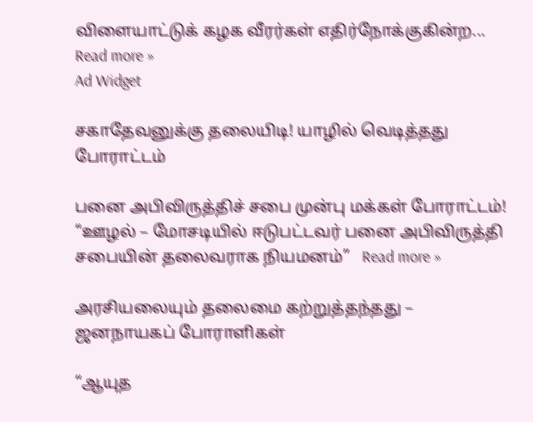விளையாட்டுக் கழக வீரர்கள் எதிர்நோக்குகின்ற... Read more »
Ad Widget

சகாதேவனுக்கு தலையிடி! யாழில் வெடித்தது போராட்டம்

பனை அபிவிருத்திச் சபை முன்பு மக்கள் போராட்டம்! “ஊழல் – மோசடியில் ஈடுபட்டவர் பனை அபிவிருத்தி சபையின் தலைவராக நியமனம்”   Read more »

அரசியலையும் தலைமை கற்றுத்தந்தது – ஜனநாயகப் போராளிகள்

“ஆயுத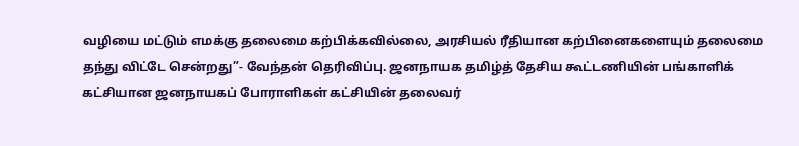வழியை மட்டும் எமக்கு தலைமை கற்பிக்கவில்லை, அரசியல் ரீதியான கற்பினைகளையும் தலைமை தந்து விட்டே சென்றது”- வேந்தன் தெரிவிப்பு. ஜனநாயக தமிழ்த் தேசிய கூட்டணியின் பங்காளிக் கட்சியான ஜனநாயகப் போராளிகள் கட்சியின் தலைவர்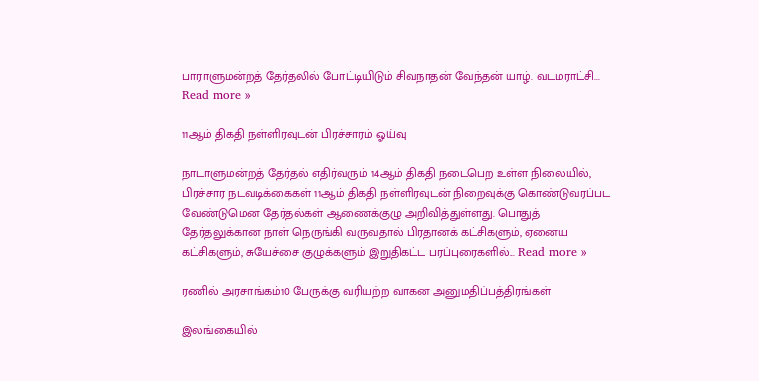பாராளுமன்றத் தேர்தலில் போட்டியிடும் சிவநாதன் வேந்தன் யாழ். வடமராட்சி... Read more »

11ஆம் திகதி நள்ளிரவுடன் பிரச்சாரம் ஓய்வு

நாடாளுமன்றத் தேர்தல் எதிர்வரும் 14ஆம் திகதி நடைபெற உள்ள நிலையில், பிரச்சார நடவடிக்கைகள் 11ஆம் திகதி நள்ளிரவுடன் நிறைவுக்கு கொண்டுவரப்பட வேண்டுமென தேர்தல்கள் ஆணைக்குழு அறிவித்துள்ளது. பொதுத் தேர்தலுக்கான நாள் நெருங்கி வருவதால் பிரதானக் கட்சிகளும், ஏனைய கட்சிகளும், சுயேச்சை குழுக்களும் இறுதிகட்ட பரப்புரைகளில்... Read more »

ரணில் அரசாங்கம்10 பேருக்கு வரியற்ற வாகன அனுமதிப்பத்திரங்கள்

இலங்கையில்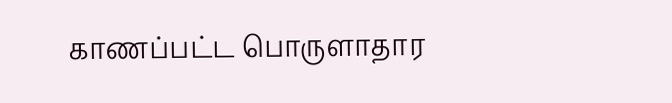காணப்பட்ட பொருளாதார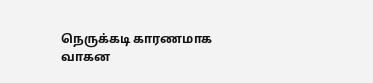நெருக்கடி காரணமாக வாகன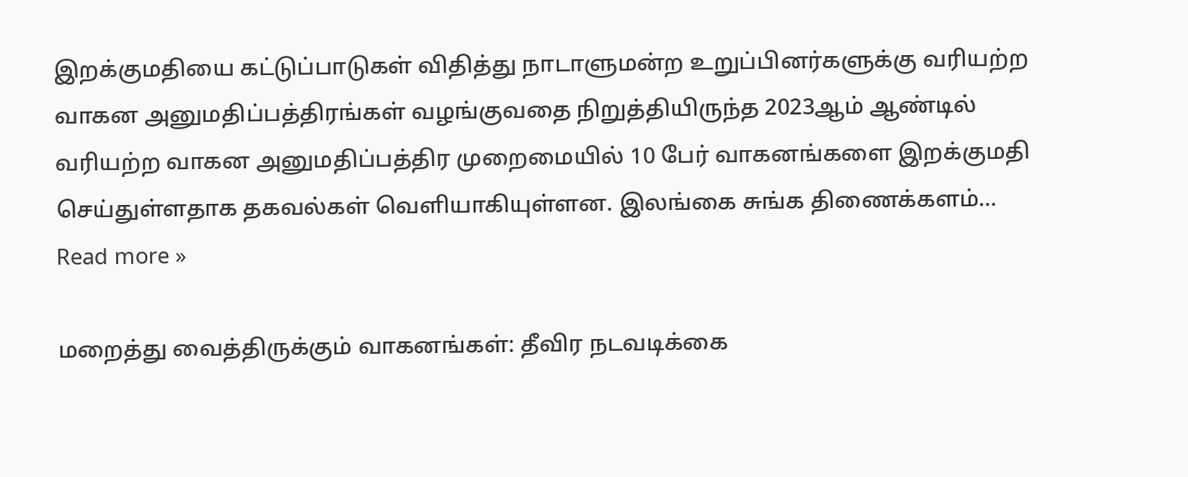இறக்குமதியை கட்டுப்பாடுகள் விதித்து நாடாளுமன்ற உறுப்பினர்களுக்கு வரியற்ற வாகன அனுமதிப்பத்திரங்கள் வழங்குவதை நிறுத்தியிருந்த 2023ஆம் ஆண்டில் வரியற்ற வாகன அனுமதிப்பத்திர முறைமையில் 10 பேர் வாகனங்களை இறக்குமதி செய்துள்ளதாக தகவல்கள் வெளியாகியுள்ளன. இலங்கை சுங்க திணைக்களம்... Read more »

மறைத்து வைத்திருக்கும் வாகனங்கள்: தீவிர நடவடிக்கை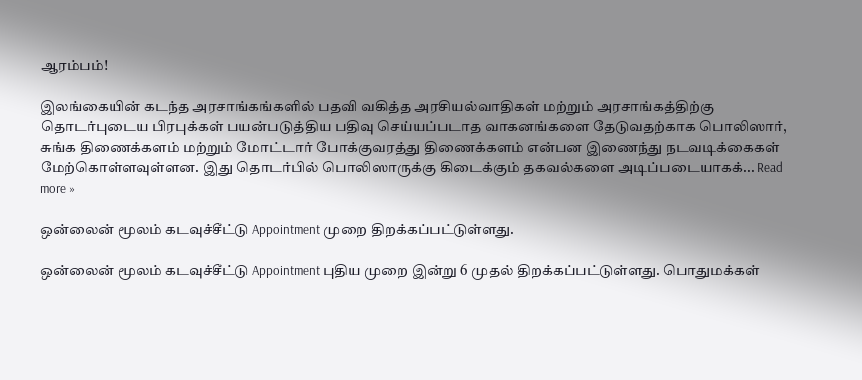ஆரம்பம்!

இலங்கையின் கடந்த அரசாங்கங்களில் பதவி வகித்த அரசியல்வாதிகள் மற்றும் அரசாங்கத்திற்கு தொடர்புடைய பிரபுக்கள் பயன்படுத்திய பதிவு செய்யப்படாத வாகனங்களை தேடுவதற்காக பொலிஸார், சுங்க திணைக்களம் மற்றும் மோட்டார் போக்குவரத்து திணைக்களம் என்பன இணைந்து நடவடிக்கைகள் மேற்கொள்ளவுள்ளன. இது தொடர்பில் பொலிஸாருக்கு கிடைக்கும் தகவல்களை அடிப்படையாகக்... Read more »

ஒன்லைன் மூலம் கடவுச்சீட்டு Appointment முறை திறக்கப்பட்டுள்ளது.

ஒன்லைன் மூலம் கடவுச்சீட்டு Appointment புதிய முறை இன்று 6 முதல் திறக்கப்பட்டுள்ளது. பொதுமக்கள்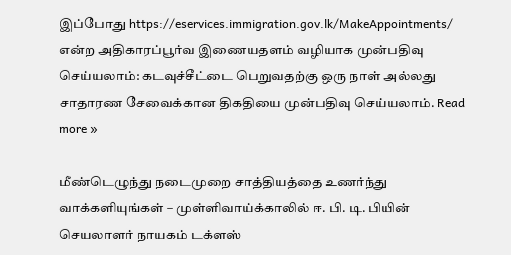இப்போது https://eservices.immigration.gov.lk/MakeAppointments/ என்ற அதிகாரப்பூர்வ இணையதளம் வழியாக முன்பதிவு செய்யலாம்: கடவுச்சீட்டை பெறுவதற்கு ஒரு நாள் அல்லது சாதாரண சேவைக்கான திகதியை முன்பதிவு செய்யலாம். Read more »

மீண்டெழுந்து நடைமுறை சாத்தியத்தை உணர்ந்து வாக்களியுங்கள் – முள்ளிவாய்க்காலில் ஈ. பி. டி. பியின் செயலாளர் நாயகம் டக்ளஸ்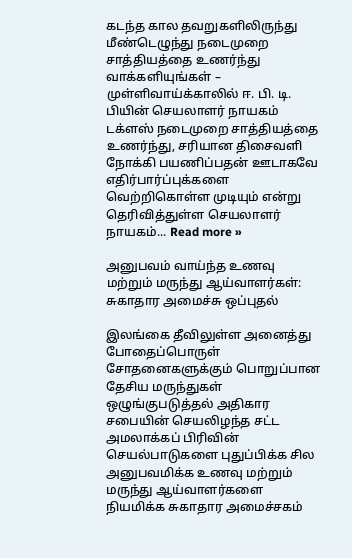கடந்த கால தவறுகளிலிருந்து மீண்டெழுந்து நடைமுறை சாத்தியத்தை உணர்ந்து வாக்களியுங்கள் – முள்ளிவாய்க்காலில் ஈ. பி. டி. பியின் செயலாளர் நாயகம் டக்ளஸ் நடைமுறை சாத்தியத்தை உணர்ந்து, சரியான திசைவளி நோக்கி பயணிப்பதன் ஊடாகவே எதிர்பார்ப்புக்களை வெற்றிகொள்ள முடியும் என்று தெரிவித்துள்ள செயலாளர் நாயகம்... Read more »

அனுபவம் வாய்ந்த உணவு மற்றும் மருந்து ஆய்வாளர்கள்: சுகாதார அமைச்சு ஒப்புதல்

இலங்கை தீவிலுள்ள அனைத்து போதைப்பொருள் சோதனைகளுக்கும் பொறுப்பான தேசிய மருந்துகள் ஒழுங்குபடுத்தல் அதிகார சபையின் செயலிழந்த சட்ட அமலாக்கப் பிரிவின் செயல்பாடுகளை புதுப்பிக்க சில அனுபவமிக்க உணவு மற்றும் மருந்து ஆய்வாளர்களை நியமிக்க சுகாதார அமைச்சகம்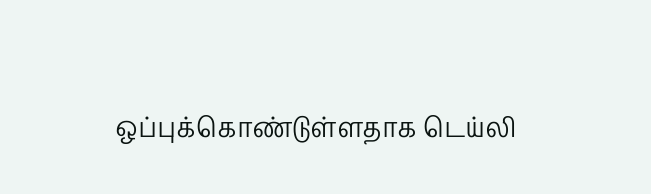ஒப்புக்கொண்டுள்ளதாக டெய்லி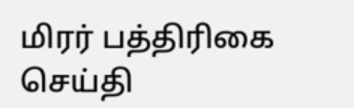மிரர் பத்திரிகை செய்தி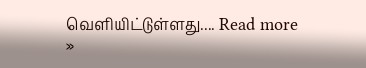வெளியிட்டுள்ளது.... Read more »